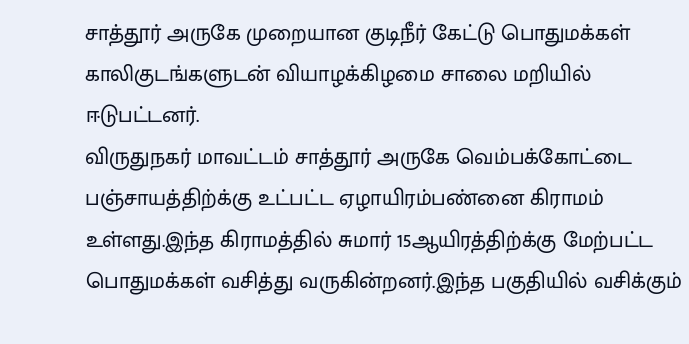சாத்தூர் அருகே முறையான குடிநீர் கேட்டு பொதுமக்கள் காலிகுடங்களுடன் வியாழக்கிழமை சாலை மறியில் ஈடுபட்டனர்.
விருதுநகர் மாவட்டம் சாத்தூர் அருகே வெம்பக்கோட்டை பஞ்சாயத்திற்க்கு உட்பட்ட ஏழாயிரம்பண்னை கிராமம் உள்ளது.இந்த கிராமத்தில் சுமார் 15ஆயிரத்திற்க்கு மேற்பட்ட பொதுமக்கள் வசித்து வருகின்றனர்.இந்த பகுதியில் வசிக்கும்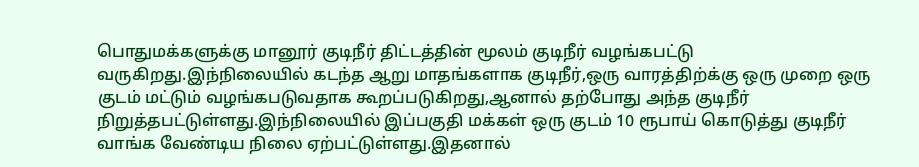பொதுமக்களுக்கு மானூர் குடிநீர் திட்டத்தின் மூலம் குடிநீர் வழங்கபட்டு வருகிறது.இந்நிலையில் கடந்த ஆறு மாதங்களாக குடிநீர்,ஒரு வாரத்திற்க்கு ஒரு முறை ஒரு குடம் மட்டும் வழங்கபடுவதாக கூறப்படுகிறது,ஆனால் தற்போது அந்த குடிநீர் நிறுத்தபட்டுள்ளது.இந்நிலையில் இப்பகுதி மக்கள் ஒரு குடம் 10 ரூபாய் கொடுத்து குடிநீர் வாங்க வேண்டிய நிலை ஏற்பட்டுள்ளது.இதனால்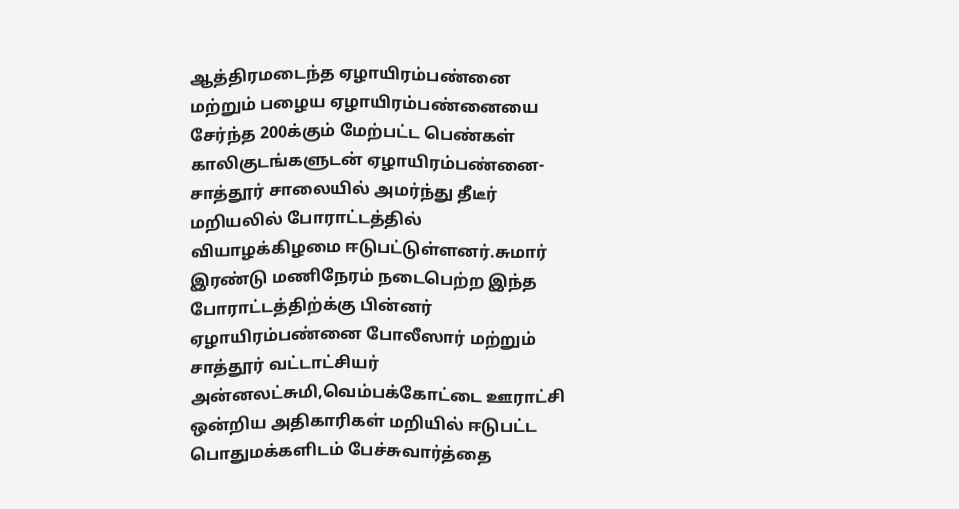ஆத்திரமடைந்த ஏழாயிரம்பண்னை மற்றும் பழைய ஏழாயிரம்பண்னையை சேர்ந்த 200க்கும் மேற்பட்ட பெண்கள் காலிகுடங்களுடன் ஏழாயிரம்பண்னை-சாத்தூர் சாலையில் அமர்ந்து தீடீர் மறியலில் போராட்டத்தில் வியாழக்கிழமை ஈடுபட்டுள்ளனர்.சுமார் இரண்டு மணிநேரம் நடைபெற்ற இந்த போராட்டத்திற்க்கு பின்னர் ஏழாயிரம்பண்னை போலீஸார் மற்றும் சாத்தூர் வட்டாட்சியர் அன்னலட்சுமி,வெம்பக்கோட்டை ஊராட்சி ஒன்றிய அதிகாரிகள் மறியில் ஈடுபட்ட பொதுமக்களிடம் பேச்சுவார்த்தை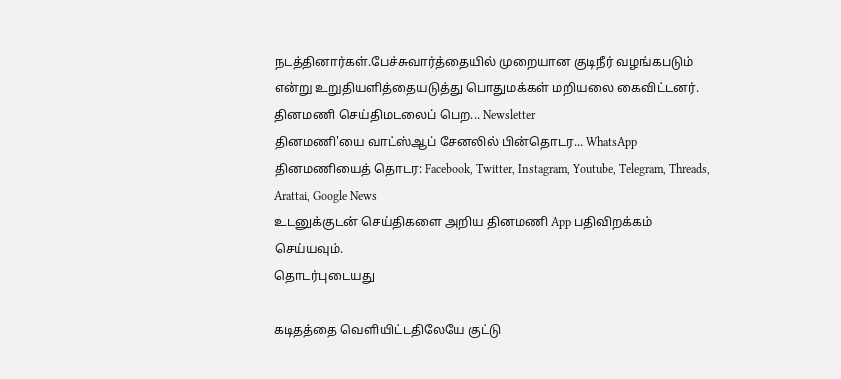நடத்தினார்கள்.பேச்சுவார்த்தையில் முறையான குடிநீர் வழங்கபடும் என்று உறுதியளித்தையடுத்து பொதுமக்கள் மறியலை கைவிட்டனர்.
தினமணி செய்திமடலைப் பெற... Newsletter
தினமணி'யை வாட்ஸ்ஆப் சேனலில் பின்தொடர... WhatsApp
தினமணியைத் தொடர: Facebook, Twitter, Instagram, Youtube, Telegram, Threads, Arattai, Google News
உடனுக்குடன் செய்திகளை அறிய தினமணி App பதிவிறக்கம் செய்யவும்.
தொடர்புடையது

கடிதத்தை வெளியிட்டதிலேயே குட்டு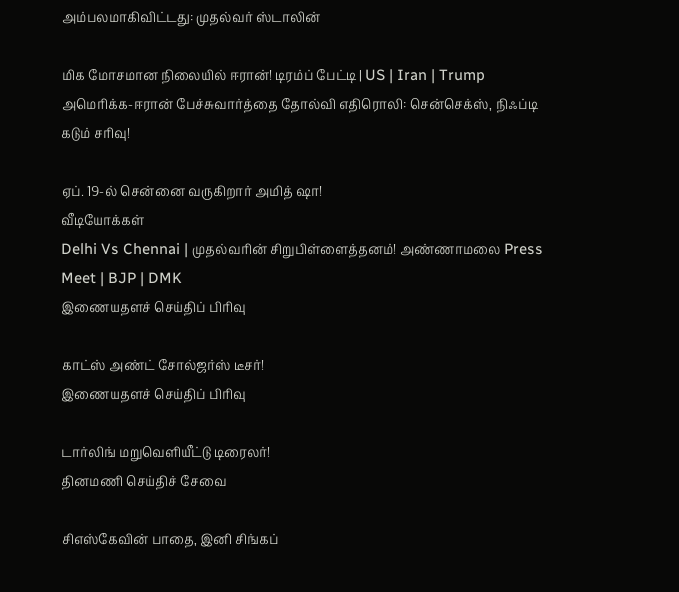அம்பலமாகிவிட்டது: முதல்வர் ஸ்டாலின்

மிக மோசமான நிலையில் ஈரான்! டிரம்ப் பேட்டி | US | Iran | Trump
அமெரிக்க-ஈரான் பேச்சுவார்த்தை தோல்வி எதிரொலி: சென்செக்ஸ், நிஃப்டி கடும் சரிவு!

ஏப். 19-ல் சென்னை வருகிறார் அமித் ஷா!
வீடியோக்கள்
Delhi Vs Chennai | முதல்வரின் சிறுபிள்ளைத்தனம்! அண்ணாமலை Press Meet | BJP | DMK
இணையதளச் செய்திப் பிரிவு

காட்ஸ் அண்ட் சோல்ஜர்ஸ் டீசர்!
இணையதளச் செய்திப் பிரிவு

டார்லிங் மறுவெளியீட்டு டிரைலர்!
தினமணி செய்திச் சேவை

சிஎஸ்கேவின் பாதை, இனி சிங்கப்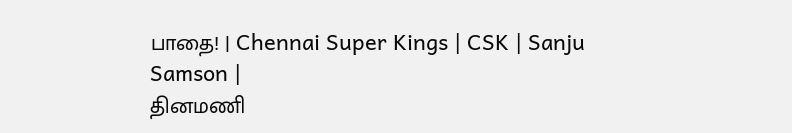பாதை! | Chennai Super Kings | CSK | Sanju Samson |
தினமணி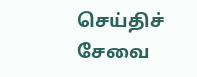செய்திச் சேவை